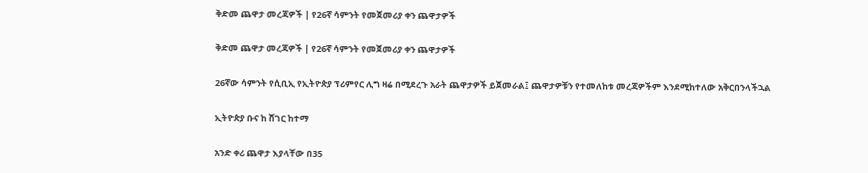ቅድመ ጨዋታ መረጃዎች | የ26ኛ ሳምንት የመጀመሪያ ቀን ጨዋታዎች

ቅድመ ጨዋታ መረጃዎች | የ26ኛ ሳምንት የመጀመሪያ ቀን ጨዋታዎች

26ኛው ሳምንት የሲቢኢ የኢትዮጵያ ፕሪምየር ሊግ ዛሬ በሚደረጉ አራት ጨዋታዎች ይጀመራል፤ ጨዋታዎቹን የተመለከቱ መረጃዎችም እንደሚከተለው አቅርበንላችኋል

ኢትዮጵያ ቡና ከ ሸገር ከተማ

አንድ ቀሪ ጨዋታ እያላቸው በ35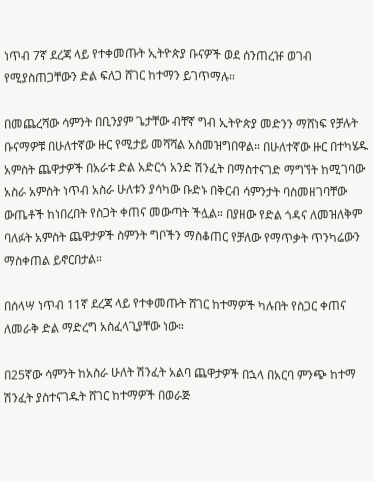ነጥብ 7ኛ ደረጃ ላይ የተቀመጡት ኢትዮጵያ ቡናዎች ወደ ሰንጠረዡ ወገብ የሚያስጠጋቸውን ድል ፍለጋ ሸገር ከተማን ይገጥማሉ።

በመጨረሻው ሳምንት በቢንያም ጌታቸው ብቸኛ ግብ ኢትዮጵያ መድንን ማሸነፍ የቻሉት ቡናማዎቹ በሁለተኛው ዙር የሚታይ መሻሻል አስመዝግበዋል። በሁለተኛው ዙር በተካሄዱ አምስት ጨዋታዎች በአራቱ ድል አድርጎ አንድ ሽንፈት በማስተናገድ ማግኘት ከሚገባው አስራ አምስት ነጥብ አስራ ሁለቱን ያሳካው ቡድኑ በቅርብ ሳምንታት ባስመዘገባቸው ውጤቶች ከነበረበት የስጋት ቀጠና መውጣት ችሏል። በያዘው የድል ጎዳና ለመዝለቅም ባለፉት አምስት ጨዋታዎች ስምንት ግቦችን ማስቆጠር የቻለው የማጥቃት ጥንካሬውን ማስቀጠል ይኖርበታል።

በሰላሣ ነጥብ 11ኛ ደረጃ ላይ የተቀመጡት ሸገር ከተማዎች ካሉበት የስጋር ቀጠና ለመራቅ ድል ማድረግ አስፈላጊያቸው ነው።

በ25ኛው ሳምንት ከአስራ ሁለት ሽንፈት አልባ ጨዋታዎች በኋላ በአርባ ምንጭ ከተማ ሽንፈት ያስተናገዱት ሸገር ከተማዎች በወራጅ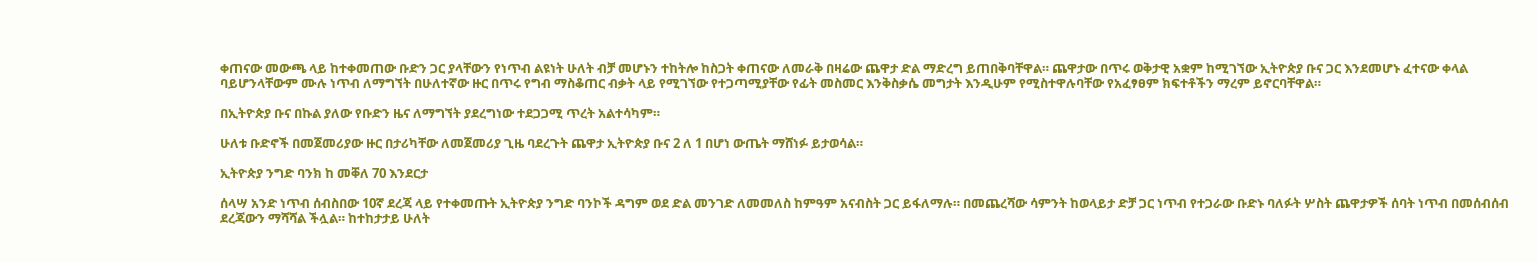ቀጠናው መውጫ ላይ ከተቀመጠው ቡድን ጋር ያላቸውን የነጥብ ልዩነት ሁለት ብቻ መሆኑን ተከትሎ ከስጋት ቀጠናው ለመራቅ በዛሬው ጨዋታ ድል ማድረግ ይጠበቅባቸዋል። ጨዋታው በጥሩ ወቅታዊ አቋም ከሚገኘው ኢትዮጵያ ቡና ጋር እንደመሆኑ ፈተናው ቀላል ባይሆንላቸውም ሙሉ ነጥብ ለማግኘት በሁለተኛው ዙር በጥሩ የግብ ማስቆጠር ብቃት ላይ የሚገኘው የተጋጣሚያቸው የፊት መስመር እንቅስቃሴ መግታት እንዲሁም የሚስተዋሉባቸው የአፈፃፀም ክፍተቶችን ማረም ይኖርባቸዋል።

በኢትዮጵያ ቡና በኩል ያለው የቡድን ዜና ለማግኘት ያደረግነው ተደጋጋሚ ጥረት አልተሳካም።

ሁለቱ ቡድኖች በመጀመሪያው ዙር በታሪካቸው ለመጀመሪያ ጊዜ ባደረጉት ጨዋታ ኢትዮጵያ ቡና 2 ለ 1 በሆነ ውጤት ማሸነፉ ይታወሳል።

ኢትዮጵያ ንግድ ባንክ ከ መቐለ 70 እንደርታ

ሰላሣ አንድ ነጥብ ሰብስበው 10ኛ ደረጃ ላይ የተቀመጡት ኢትዮጵያ ንግድ ባንኮች ዳግም ወደ ድል መንገድ ለመመለስ ከምዓም አናብስት ጋር ይፋለማሉ። በመጨረሻው ሳምንት ከወላይታ ድቻ ጋር ነጥብ የተጋራው ቡድኑ ባለፉት ሦስት ጨዋታዎች ሰባት ነጥብ በመሰብሰብ ደረጃውን ማሻሻል ችሏል። ከተከታታይ ሁለት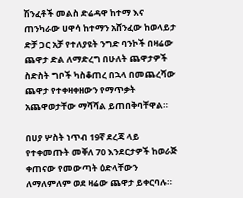ሽንፈቶች መልስ ድሬዳዋ ከተማ እና ጠንካራው ሀዋሳ ከተማን አሸንፈው ከወላይታ ድቻ ጋር አቻ የተለያዩት ንግድ ባንኮች በዛሬው ጨዋታ ድል ለማድረግ በሁለት ጨዋታዎች ስድስት ግቦች ካስቆጠረ በኋላ በመጨረሻው ጨዋታ የተቀዛቀዘውን የማጥቃት አጨዋወታቸው ማሻሻል ይጠበቅባቸዋል።

በሀያ ሦስት ነጥብ 19ኛ ደረጃ ላይ የተቀመጡት መቐለ 70 እንደርታዎች ከወራጅ ቀጠናው የመውጣት ዕድላቸውን ለማለምለም ወደ ዛሬው ጨዋታ ይቀርባሉ።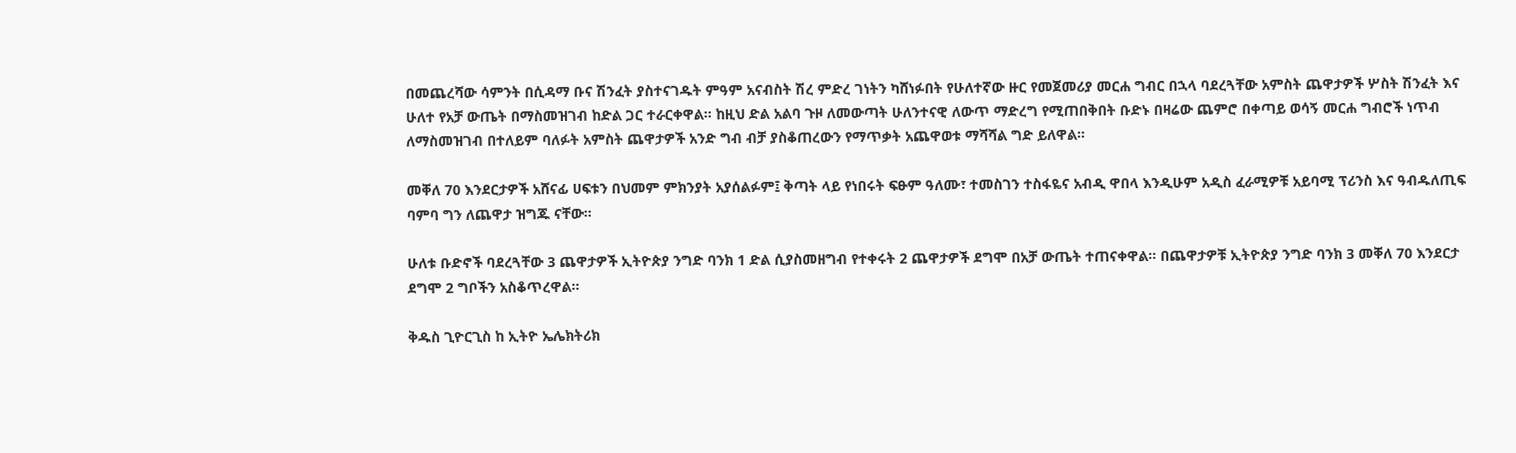በመጨረሻው ሳምንት በሲዳማ ቡና ሽንፈት ያስተናገዱት ምዓም አናብስት ሽረ ምድረ ገነትን ካሸነፉበት የሁለተኛው ዙር የመጀመሪያ መርሐ ግብር በኋላ ባደረጓቸው አምስት ጨዋታዎች ሦስት ሽንፈት እና ሁለተ የአቻ ውጤት በማስመዝገብ ከድል ጋር ተራርቀዋል። ከዚህ ድል አልባ ጉዞ ለመውጣት ሁለንተናዊ ለውጥ ማድረግ የሚጠበቅበት ቡድኑ በዛሬው ጨምሮ በቀጣይ ወሳኝ መርሐ ግብሮች ነጥብ ለማስመዝገብ በተለይም ባለፉት አምስት ጨዋታዎች አንድ ግብ ብቻ ያስቆጠረውን የማጥቃት አጨዋወቱ ማሻሻል ግድ ይለዋል።

መቐለ 70 እንደርታዎች አሸናፊ ሀፍቱን በህመም ምክንያት አያሰልፉም፤ ቅጣት ላይ የነበሩት ፍፁም ዓለሙ፣ ተመስገን ተስፋዬና አብዲ ዋበላ እንዲሁም አዲስ ፈራሚዎቹ አይባሚ ፕሪንስ እና ዓብዱለጢፍ ባምባ ግን ለጨዋታ ዝግጁ ናቸው።

ሁለቱ ቡድኖች ባደረጓቸው 3 ጨዋታዎች ኢትዮጵያ ንግድ ባንክ 1 ድል ሲያስመዘግብ የተቀሩት 2 ጨዋታዎች ደግሞ በአቻ ውጤት ተጠናቀዋል። በጨዋታዎቹ ኢትዮጵያ ንግድ ባንክ 3 መቐለ 70 እንደርታ ደግሞ 2 ግቦችን አስቆጥረዋል።

ቅዱስ ጊዮርጊስ ከ ኢትዮ ኤሌክትሪክ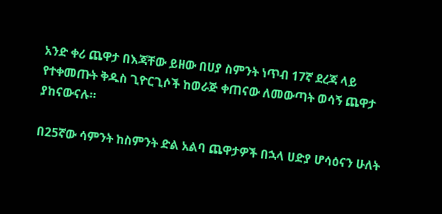አንድ ቀሪ ጨዋታ በእጃቸው ይዘው በሀያ ስምንት ነጥብ 17ኛ ደረጃ ላይ የተቀመጡት ቅዱስ ጊዮርጊሶች ከወራጅ ቀጠናው ለመውጣት ወሳኝ ጨዋታ ያከናውናሉ።

በ25ኛው ሳምንት ከስምንት ድል አልባ ጨዋታዎች በኋላ ሀድያ ሆሳዕናን ሁለት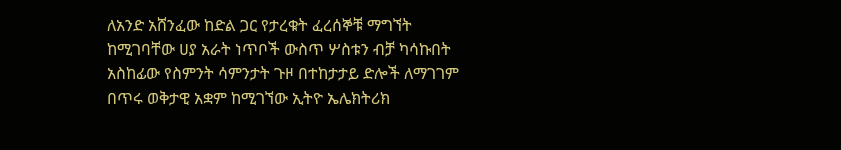ለአንድ አሸንፈው ከድል ጋር የታረቁት ፈረሰኞቹ ማግኘት ከሚገባቸው ሀያ አራት ነጥቦች ውስጥ ሦስቱን ብቻ ካሳኩበት አስከፊው የስምንት ሳምንታት ጉዞ በተከታታይ ድሎች ለማገገም በጥሩ ወቅታዊ አቋም ከሚገኘው ኢትዮ ኤሌክትሪክ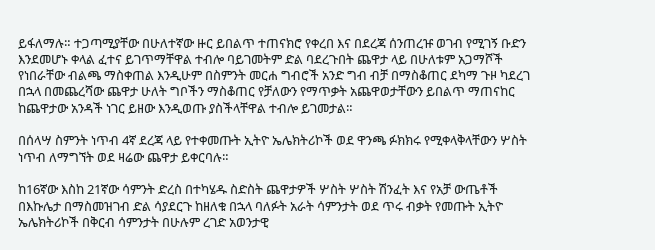ይፋለማሉ። ተጋጣሚያቸው በሁለተኛው ዙር ይበልጥ ተጠናክሮ የቀረበ እና በደረጃ ሰንጠረዡ ወገብ የሚገኝ ቡድን እንደመሆኑ ቀላል ፈተና ይገጥማቸዋል ተብሎ ባይገመትም ድል ባደረጉበት ጨዋታ ላይ በሁለቱም አጋማሾች የነበራቸው ብልጫ ማስቀጠል እንዲሁም በስምንት መርሐ ግብሮች አንድ ግብ ብቻ በማስቆጠር ደካማ ጉዞ ካደረገ በኋላ በመጨረሻው ጨዋታ ሁለት ግቦችን ማስቆጠር የቻለውን የማጥቃት አጨዋወታቸውን ይበልጥ ማጠናከር ከጨዋታው አንዳች ነገር ይዘው እንዲወጡ ያስችላቸዋል ተብሎ ይገመታል።

በሰላሣ ስምንት ነጥብ 4ኛ ደረጃ ላይ የተቀመጡት ኢትዮ ኤሌክትሪኮች ወደ ዋንጫ ፉክክሩ የሚቀላቅላቸውን ሦስት ነጥብ ለማግኘት ወደ ዛሬው ጨዋታ ይቀርባሉ።

ከ16ኛው እስከ 21ኛው ሳምንት ድረስ በተካሄዱ ስድስት ጨዋታዎች ሦስት ሦስት ሽንፈት እና የአቻ ውጤቶች በእኩሌታ በማስመዝገብ ድል ሳያደርጉ ከዘለቁ በኋላ ባለፉት አራት ሳምንታት ወደ ጥሩ ብቃት የመጡት ኢትዮ ኤሌክትሪኮች በቅርብ ሳምንታት በሁሉም ረገድ አወንታዊ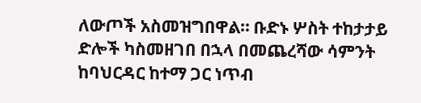ለውጦች አስመዝግበዋል። ቡድኑ ሦስት ተከታታይ ድሎች ካስመዘገበ በኋላ በመጨረሻው ሳምንት ከባህርዳር ከተማ ጋር ነጥብ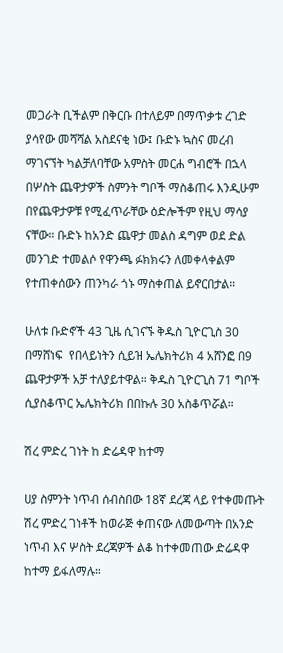መጋራት ቢችልም በቅርቡ በተለይም በማጥቃቱ ረገድ ያሳየው መሻሻል አስደናቂ ነው፤ ቡድኑ ኳስና መረብ ማገናኘት ካልቻለባቸው አምስት መርሐ ግብሮች በኋላ በሦስት ጨዋታዎች ስምንት ግቦች ማስቆጠሩ እንዲሁም በየጨዋታዎቹ የሚፈጥራቸው ዕድሎችም የዚህ ማሳያ ናቸው። ቡድኑ ከአንድ ጨዋታ መልስ ዳግም ወደ ድል መንገድ ተመልሶ የዋንጫ ፉክክሩን ለመቀላቀልም የተጠቀሰውን ጠንካራ ጎኑ ማስቀጠል ይኖርበታል።

ሁለቱ ቡድኖች 43 ጊዜ ሲገናኙ ቅዱስ ጊዮርጊስ 30 በማሸነፍ  የበላይነትን ሲይዝ ኤሌክትሪክ 4 አሸንፎ በ9 ጨዋታዎች አቻ ተለያይተዋል። ቅዱስ ጊዮርጊስ 71 ግቦች ሲያስቆጥር ኤሌክትሪክ በበኩሉ 30 አስቆጥሯል።

ሽረ ምድረ ገነት ከ ድሬዳዋ ከተማ

ሀያ ስምንት ነጥብ ሰብስበው 18ኛ ደረጃ ላይ የተቀመጡት ሽረ ምድረ ገነቶች ከወራጅ ቀጠናው ለመውጣት በአንድ ነጥብ እና ሦስት ደረጃዎች ልቆ ከተቀመጠው ድሬዳዋ ከተማ ይፋለማሉ።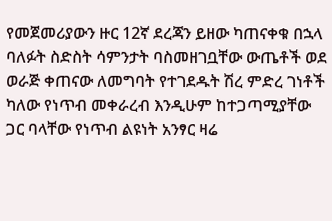የመጀመሪያውን ዙር 12ኛ ደረጃን ይዘው ካጠናቀቁ በኋላ ባለፉት ስድስት ሳምንታት ባስመዘገቧቸው ውጤቶች ወደ ወራጅ ቀጠናው ለመግባት የተገደዱት ሽረ ምድረ ገነቶች ካለው የነጥብ መቀራረብ እንዲሁም ከተጋጣሚያቸው ጋር ባላቸው የነጥብ ልዩነት አንፃር ዛሬ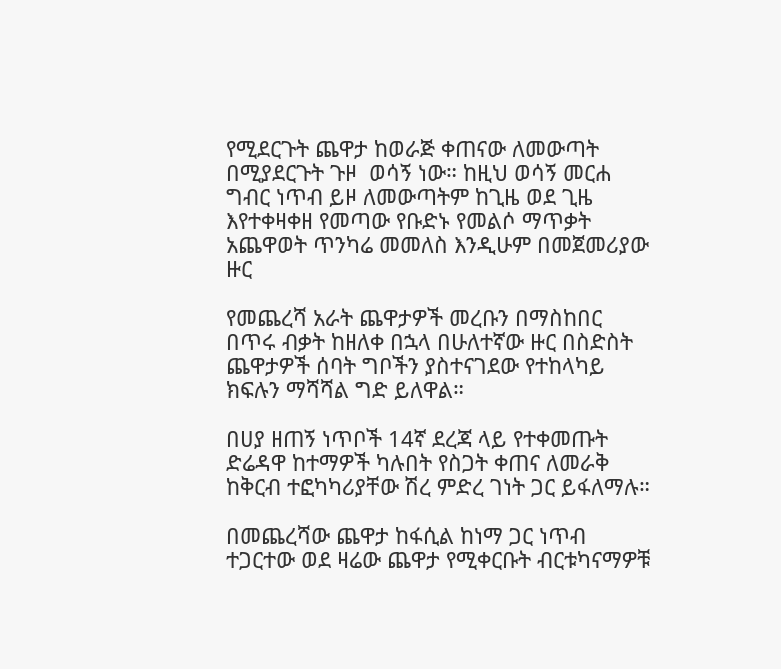የሚደርጉት ጨዋታ ከወራጅ ቀጠናው ለመውጣት በሚያደርጉት ጉዞ  ወሳኝ ነው። ከዚህ ወሳኝ መርሐ ግብር ነጥብ ይዞ ለመውጣትም ከጊዜ ወደ ጊዜ እየተቀዛቀዘ የመጣው የቡድኑ የመልሶ ማጥቃት አጨዋወት ጥንካሬ መመለስ እንዲሁም በመጀመሪያው ዙር

የመጨረሻ አራት ጨዋታዎች መረቡን በማስከበር
በጥሩ ብቃት ከዘለቀ በኋላ በሁለተኛው ዙር በስድስት ጨዋታዎች ሰባት ግቦችን ያስተናገደው የተከላካይ ክፍሉን ማሻሻል ግድ ይለዋል።

በሀያ ዘጠኝ ነጥቦች 14ኛ ደረጃ ላይ የተቀመጡት ድሬዳዋ ከተማዎች ካሉበት የስጋት ቀጠና ለመራቅ ከቅርብ ተፎካካሪያቸው ሽረ ምድረ ገነት ጋር ይፋለማሉ።

በመጨረሻው ጨዋታ ከፋሲል ከነማ ጋር ነጥብ ተጋርተው ወደ ዛሬው ጨዋታ የሚቀርቡት ብርቱካናማዎቹ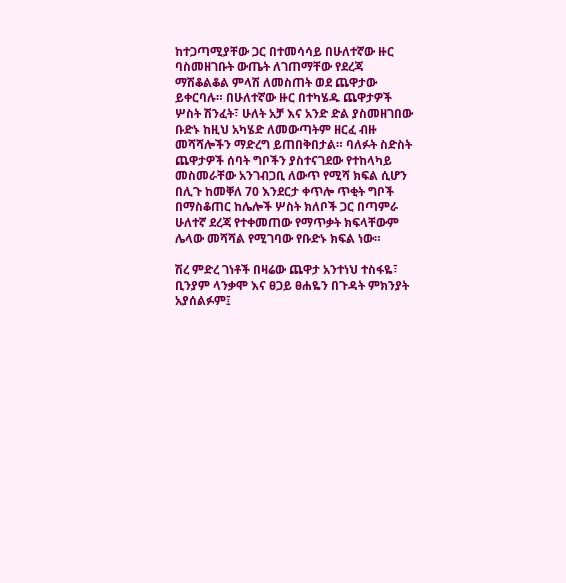ከተጋጣሚያቸው ጋር በተመሳሳይ በሁለተኛው ዙር ባስመዘገቡት ውጤት ለገጠማቸው የደረጃ ማሽቆልቆል ምላሽ ለመስጠት ወደ ጨዋታው ይቀርባሉ። በሁለተኛው ዙር በተካሄዱ ጨዋታዎች ሦስት ሽንፈት፣ ሁለት አቻ እና አንድ ድል ያስመዘገበው ቡድኑ ከዚህ አካሄድ ለመውጣትም ዘርፈ ብዙ መሻሻሎችን ማድረግ ይጠበቅበታል። ባለፉት ስድስት ጨዋታዎች ሰባት ግቦችን ያስተናገደው የተከላካይ መስመራቸው አንገብጋቢ ለውጥ የሚሻ ክፍል ሲሆን በሊጉ ከመቐለ 70 እንደርታ ቀጥሎ ጥቂት ግቦች በማስቆጠር ከሌሎች ሦስት ክለቦች ጋር በጣምራ
ሁለተኛ ደረጃ የተቀመጠው የማጥቃት ክፍላቸውም
ሌላው መሻሻል የሚገባው የቡድኑ ክፍል ነው።

ሽረ ምድረ ገነቶች በዛሬው ጨዋታ አንተነህ ተስፋዬ፣ ቢንያም ላንቃሞ እና ፀጋይ ፀሐዬን በጉዳት ምክንያት አያሰልፉም፤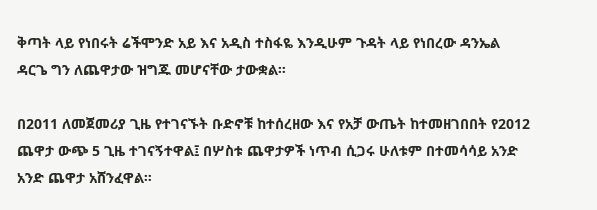ቅጣት ላይ የነበሩት ሬችሞንድ አይ እና አዲስ ተስፋዬ እንዲሁም ጉዳት ላይ የነበረው ዳንኤል ዳርጌ ግን ለጨዋታው ዝግጁ መሆናቸው ታውቋል።

በ2011 ለመጀመሪያ ጊዜ የተገናኙት ቡድኖቹ ከተሰረዘው እና የአቻ ውጤት ከተመዘገበበት የ2012 ጨዋታ ውጭ 5 ጊዜ ተገናኝተዋል፤ በሦስቱ ጨዋታዎች ነጥብ ሲጋሩ ሁለቱም በተመሳሳይ አንድ አንድ ጨዋታ አሸንፈዋል።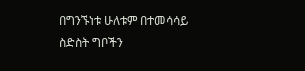በግንኙነቱ ሁለቱም በተመሳሳይ ስድስት ግቦችን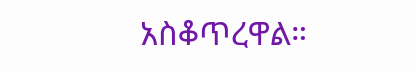አስቆጥረዋል።